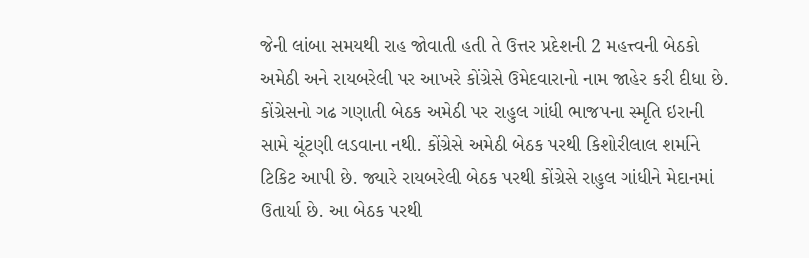જેની લાંબા સમયથી રાહ જોવાતી હતી તે ઉત્તર પ્રદેશની 2 મહત્ત્વની બેઠકો અમેઠી અને રાયબરેલી પર આખરે કોંગ્રેસે ઉમેદવારાનો નામ જાહેર કરી દીધા છે. કોંગ્રેસનો ગઢ ગણાતી બેઠક અમેઠી પર રાહુલ ગાંધી ભાજપના સ્મૃતિ ઇરાની સામે ચૂંટણી લડવાના નથી. કોંગ્રેસે અમેઠી બેઠક પરથી કિશોરીલાલ શર્માને ટિકિટ આપી છે. જ્યારે રાયબરેલી બેઠક પરથી કોંગ્રેસે રાહુલ ગાંધીને મેદાનમાં ઉતાર્યા છે. આ બેઠક પરથી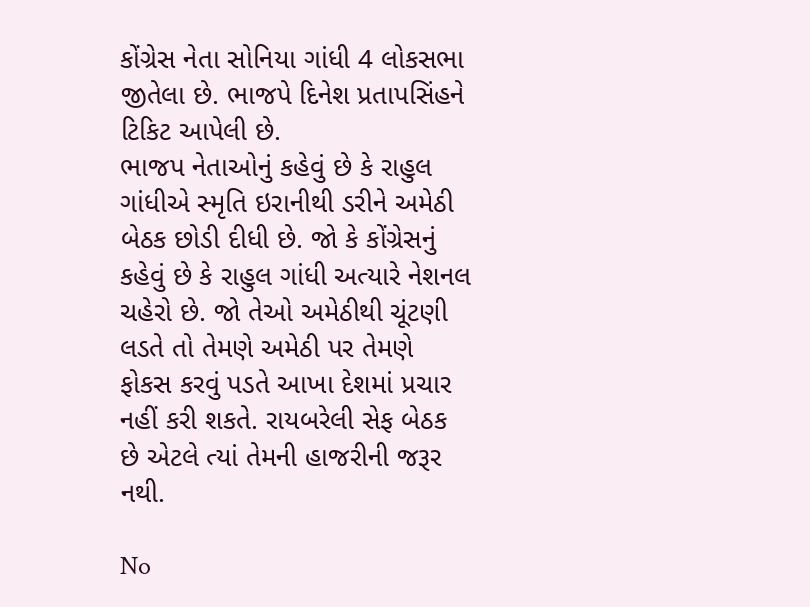કોંગ્રેસ નેતા સોનિયા ગાંધી 4 લોકસભા જીતેલા છે. ભાજપે દિનેશ પ્રતાપસિંહને ટિકિટ આપેલી છે.
ભાજપ નેતાઓનું કહેવું છે કે રાહુલ ગાંધીએ સ્મૃતિ ઇરાનીથી ડરીને અમેઠી બેઠક છોડી દીધી છે. જો કે કોંગ્રેસનું કહેવું છે કે રાહુલ ગાંધી અત્યારે નેશનલ ચહેરો છે. જો તેઓ અમેઠીથી ચૂંટણી લડતે તો તેમણે અમેઠી પર તેમણે ફોકસ કરવું પડતે આખા દેશમાં પ્રચાર નહીં કરી શકતે. રાયબરેલી સેફ બેઠક છે એટલે ત્યાં તેમની હાજરીની જરૂર નથી.

No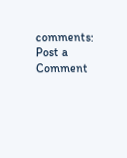comments:
Post a Comment